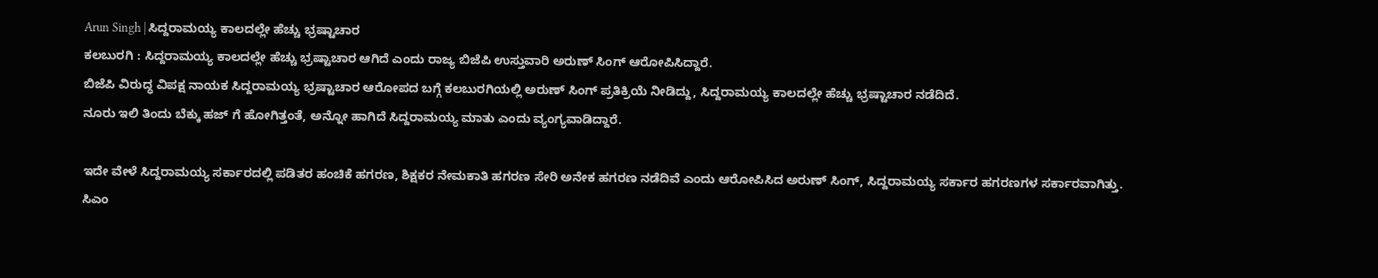Arun Singh | ಸಿದ್ದರಾಮಯ್ಯ ಕಾಲದಲ್ಲೇ ಹೆಚ್ಚು ಭ್ರಷ್ಟಾಚಾರ
ಕಲಬುರಗಿ : ಸಿದ್ದರಾಮಯ್ಯ ಕಾಲದಲ್ಲೇ ಹೆಚ್ಚು ಭ್ರಷ್ಟಾಚಾರ ಆಗಿದೆ ಎಂದು ರಾಜ್ಯ ಬಿಜೆಪಿ ಉಸ್ತುವಾರಿ ಅರುಣ್ ಸಿಂಗ್ ಆರೋಪಿಸಿದ್ದಾರೆ.
ಬಿಜೆಪಿ ವಿರುದ್ಧ ವಿಪಕ್ಷ ನಾಯಕ ಸಿದ್ದರಾಮಯ್ಯ ಭ್ರಷ್ಟಾಚಾರ ಆರೋಪದ ಬಗ್ಗೆ ಕಲಬುರಗಿಯಲ್ಲಿ ಅರುಣ್ ಸಿಂಗ್ ಪ್ರತಿಕ್ರಿಯೆ ನೀಡಿದ್ದು, ಸಿದ್ದರಾಮಯ್ಯ ಕಾಲದಲ್ಲೇ ಹೆಚ್ಚು ಭ್ರಷ್ಟಾಚಾರ ನಡೆದಿದೆ.
ನೂರು ಇಲಿ ತಿಂದು ಬೆಕ್ಕು ಹಜ್ ಗೆ ಹೋಗಿತ್ತಂತೆ, ಅನ್ನೋ ಹಾಗಿದೆ ಸಿದ್ದರಾಮಯ್ಯ ಮಾತು ಎಂದು ವ್ಯಂಗ್ಯವಾಡಿದ್ದಾರೆ.

ಇದೇ ವೇಳೆ ಸಿದ್ದರಾಮಯ್ಯ ಸರ್ಕಾರದಲ್ಲಿ ಪಡಿತರ ಹಂಚಿಕೆ ಹಗರಣ, ಶಿಕ್ಷಕರ ನೇಮಕಾತಿ ಹಗರಣ ಸೇರಿ ಅನೇಕ ಹಗರಣ ನಡೆದಿವೆ ಎಂದು ಆರೋಪಿಸಿದ ಅರುಣ್ ಸಿಂಗ್, ಸಿದ್ದರಾಮಯ್ಯ ಸರ್ಕಾರ ಹಗರಣಗಳ ಸರ್ಕಾರವಾಗಿತ್ತು.
ಸಿಎಂ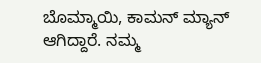ಬೊಮ್ಮಾಯಿ, ಕಾಮನ್ ಮ್ಯಾನ್ ಆಗಿದ್ದಾರೆ. ನಮ್ಮ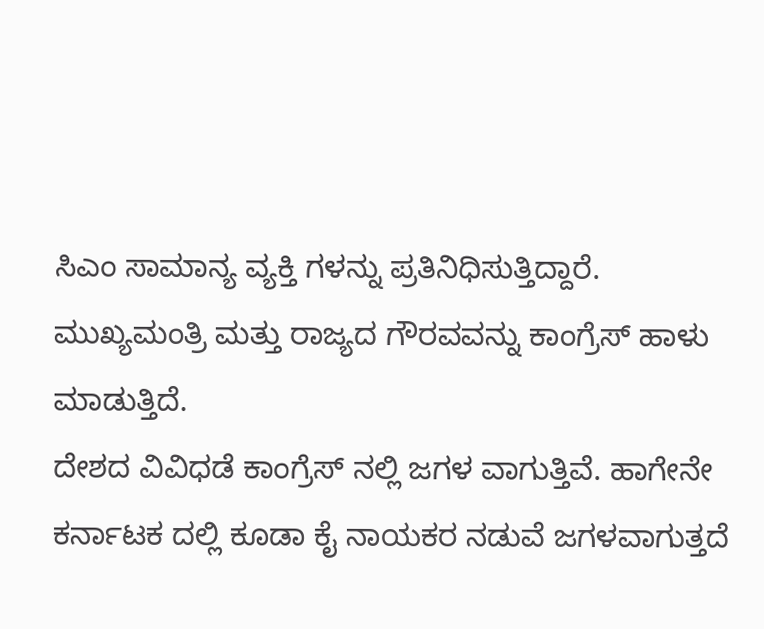ಸಿಎಂ ಸಾಮಾನ್ಯ ವ್ಯಕ್ತಿ ಗಳನ್ನು ಪ್ರತಿನಿಧಿಸುತ್ತಿದ್ದಾರೆ.
ಮುಖ್ಯಮಂತ್ರಿ ಮತ್ತು ರಾಜ್ಯದ ಗೌರವವನ್ನು ಕಾಂಗ್ರೆಸ್ ಹಾಳು ಮಾಡುತ್ತಿದೆ.
ದೇಶದ ವಿವಿಧಡೆ ಕಾಂಗ್ರೆಸ್ ನಲ್ಲಿ ಜಗಳ ವಾಗುತ್ತಿವೆ. ಹಾಗೇನೇ ಕರ್ನಾಟಕ ದಲ್ಲಿ ಕೂಡಾ ಕೈ ನಾಯಕರ ನಡುವೆ ಜಗಳವಾಗುತ್ತದೆ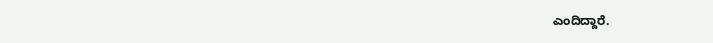ಎಂದಿದ್ದಾರೆ.